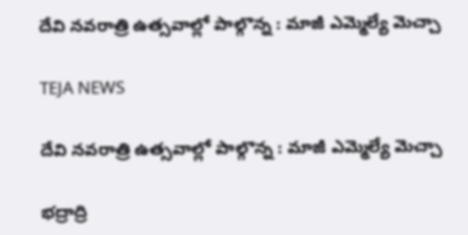దేవి నవరాత్రి ఉత్సవాల్లో పాల్గొన్న : మాజీ ఎమ్మెల్యే మెచ్చా

TEJA NEWS

దేవి నవరాత్రి ఉత్సవాల్లో పాల్గొన్న : మాజీ ఎమ్మెల్యే మెచ్చా

భద్రాద్రి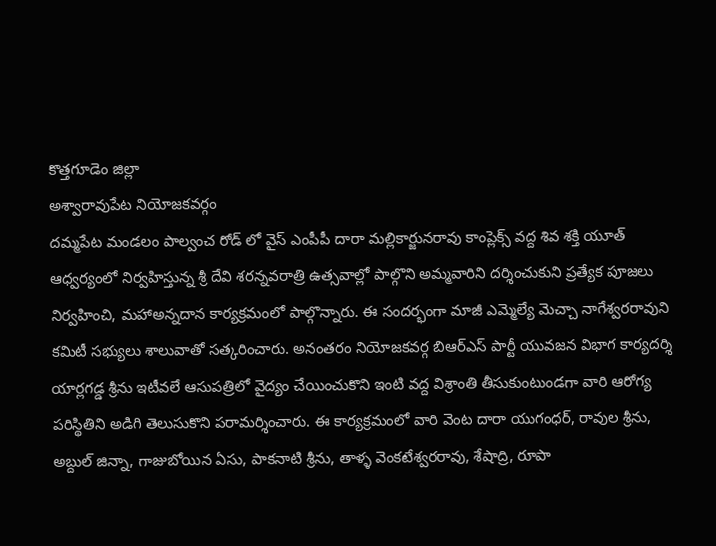కొత్తగూడెం జిల్లా
అశ్వారావుపేట నియోజకవర్గం
దమ్మపేట మండలం పాల్వంచ రోడ్ లో వైస్ ఎంపీపీ దారా మల్లికార్జునరావు కాంప్లెక్స్ వద్ద శివ శక్తి యూత్ ఆధ్వర్యంలో నిర్వహిస్తున్న శ్రీ దేవి శరన్నవరాత్రి ఉత్సవాల్లో పాల్గొని అమ్మవారిని దర్శించుకుని ప్రత్యేక పూజలు నిర్వహించి, మహాఅన్నదాన కార్యక్రమంలో పాల్గొన్నారు. ఈ సందర్భంగా మాజీ ఎమ్మెల్యే మెచ్చా నాగేశ్వరరావుని కమిటీ సభ్యులు శాలువాతో సత్కరించారు. అనంతరం నియోజకవర్గ బిఆర్ఎస్ పార్టీ యువజన విభాగ కార్యదర్శి యార్లగడ్డ శ్రీను ఇటీవలే ఆసుపత్రిలో వైద్యం చేయించుకొని ఇంటి వద్ద విశ్రాంతి తీసుకుంటుండగా వారి ఆరోగ్య పరిస్థితిని అడిగి తెలుసుకొని పరామర్శించారు. ఈ కార్యక్రమంలో వారి వెంట దారా యుగంధర్, రావుల శ్రీను, అబ్దుల్ జిన్నా, గాజుబోయిన ఏసు, పాకనాటి శ్రీను, తాళ్ళ వెంకటేశ్వరరావు, శేషాద్రి, రూపా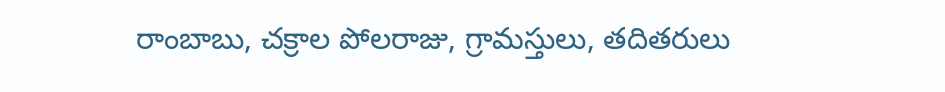రాంబాబు, చక్రాల పోలరాజు, గ్రామస్తులు, తదితరులు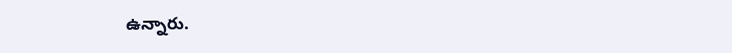ఉన్నారు.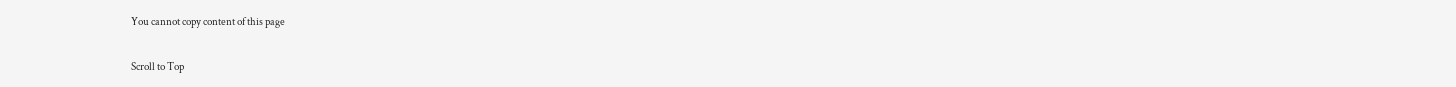You cannot copy content of this page

Scroll to Top